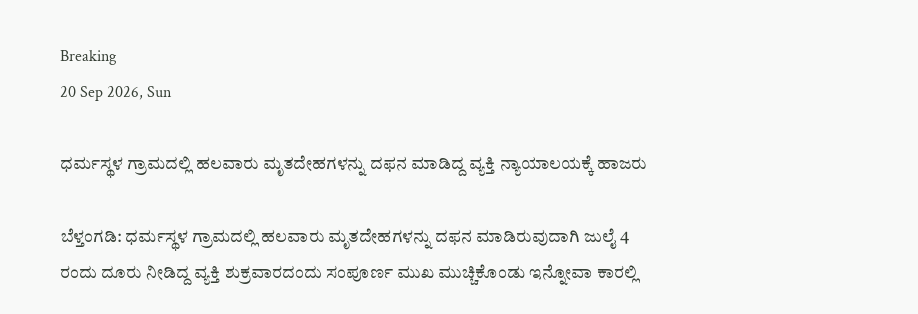Breaking
20 Sep 2026, Sun

ಧರ್ಮಸ್ಥಳ ಗ್ರಾಮದಲ್ಲಿ ಹಲವಾರು ಮೃತದೇಹಗಳನ್ನು ದಫನ ಮಾಡಿದ್ದ ವ್ಯಕ್ತಿ ನ್ಯಾಯಾಲಯಕ್ಕೆ ಹಾಜರು

ಬೆಳ್ತಂಗಡಿ: ಧರ್ಮಸ್ಥಳ ಗ್ರಾಮದಲ್ಲಿ ಹಲವಾರು ಮೃತದೇಹಗಳನ್ನು ದಫನ ಮಾಡಿರುವುದಾಗಿ ಜುಲೈ 4 ರಂದು ದೂರು ನೀಡಿದ್ದ ವ್ಯಕ್ತಿ ಶುಕ್ರವಾರದಂದು ಸಂಪೂರ್ಣ ಮುಖ ಮುಚ್ಚಿಕೊಂಡು ಇನ್ನೋವಾ ಕಾರಲ್ಲಿ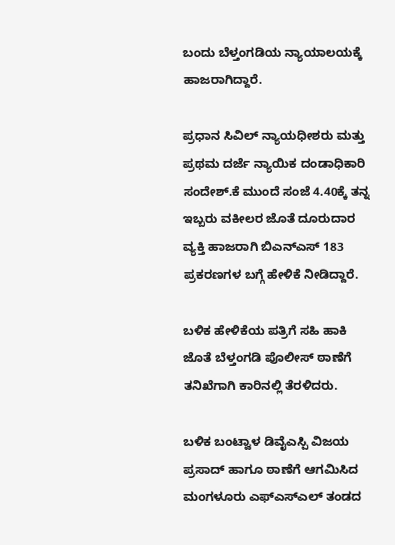ಬಂದು ಬೆಳ್ತಂಗಡಿಯ ನ್ಯಾಯಾಲಯಕ್ಕೆ ಹಾಜರಾಗಿದ್ದಾರೆ.

ಪ್ರಧಾನ ಸಿವಿಲ್ ನ್ಯಾಯಧೀಶರು ಮತ್ತು ಪ್ರಥಮ ದರ್ಜೆ ನ್ಯಾಯಿಕ ದಂಡಾಧಿಕಾರಿ ಸಂದೇಶ್.ಕೆ ಮುಂದೆ ಸಂಜೆ 4.40ಕ್ಕೆ ತನ್ನ ಇಬ್ಬರು ವಕೀಲರ ಜೊತೆ ದೂರುದಾರ ವ್ಯಕ್ತಿ ಹಾಜರಾಗಿ ಬಿಎನ್ಎಸ್ 183 ಪ್ರಕರಣಗಳ ಬಗ್ಗೆ ಹೇಳಿಕೆ ನೀಡಿದ್ದಾರೆ.

ಬಳಿಕ ಹೇಳಿಕೆಯ ಪತ್ರಿಗೆ ಸಹಿ ಹಾಕಿ ಜೊತೆ ಬೆಳ್ತಂಗಡಿ ಪೊಲೀಸ್ ಠಾಣೆಗೆ ತನಿಖೆಗಾಗಿ ಕಾರಿನಲ್ಲಿ ತೆರಳಿದರು.

ಬಳಿಕ ಬಂಟ್ವಾಳ ಡಿವೈಎಸ್ಪಿ ವಿಜಯ ಪ್ರಸಾದ್ ಹಾಗೂ ಠಾಣೆಗೆ ಆಗಮಿಸಿದ ಮಂಗಳೂರು ಎಫ್ಎಸ್ಎಲ್ ತಂಡದ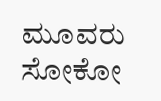ಮೂವರು ಸೋಕೋ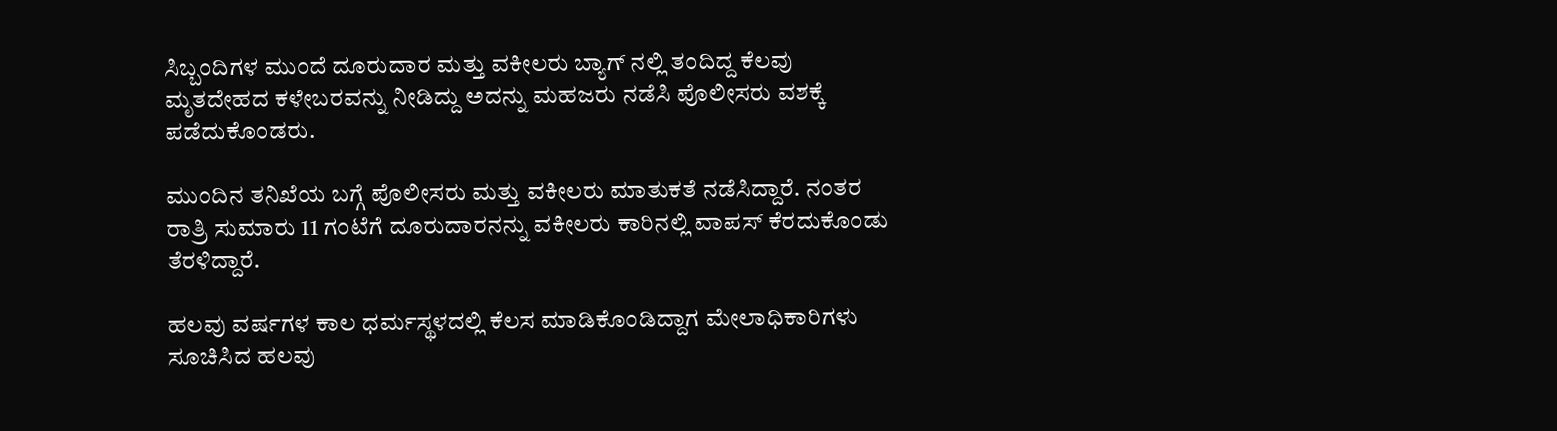ಸಿಬ್ಬಂದಿಗಳ ಮುಂದೆ ದೂರುದಾರ ಮತ್ತು ವಕೀಲರು ಬ್ಯಾಗ್ ನಲ್ಲಿ ತಂದಿದ್ದ ಕೆಲವು ಮೃತದೇಹದ ಕಳೇಬರವನ್ನು ನೀಡಿದ್ದು ಅದನ್ನು ಮಹಜರು ನಡೆಸಿ ಪೊಲೀಸರು ವಶಕ್ಕೆ ಪಡೆದುಕೊಂಡರು.

ಮುಂದಿನ ತನಿಖೆಯ ಬಗ್ಗೆ ಪೊಲೀಸರು ಮತ್ತು ವಕೀಲರು ಮಾತುಕತೆ ನಡೆಸಿದ್ದಾರೆ. ನಂತರ ರಾತ್ರಿ ಸುಮಾರು 11 ಗಂಟೆಗೆ ದೂರುದಾರನನ್ನು ವಕೀಲರು ಕಾರಿನಲ್ಲಿ ವಾಪಸ್ ಕೆರದುಕೊಂಡು ತೆರಳಿದ್ದಾರೆ.

ಹಲವು ವರ್ಷಗಳ ಕಾಲ ಧರ್ಮಸ್ಥಳದಲ್ಲಿ ಕೆಲಸ ಮಾಡಿಕೊಂಡಿದ್ದಾಗ ಮೇಲಾಧಿಕಾರಿಗಳು ಸೂಚಿಸಿದ ಹಲವು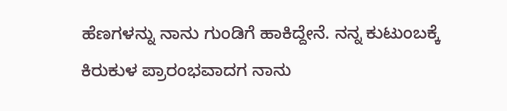ಹೆಣಗಳನ್ನು ನಾನು ಗುಂಡಿಗೆ ಹಾಕಿದ್ದೇನೆ. ನನ್ನ ಕುಟುಂಬಕ್ಕೆ ಕಿರುಕುಳ ಪ್ರಾರಂಭವಾದಗ ನಾನು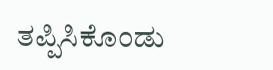ತಪ್ಪಿಸಿಕೊಂಡು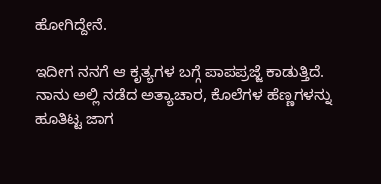ಹೋಗಿದ್ದೇನೆ.

ಇದೀಗ ನನಗೆ ಆ ಕೃತ್ಯಗಳ ಬಗ್ಗೆ ಪಾಪಪ್ರಜ್ಜೆ ಕಾಡುತ್ತಿದೆ. ನಾನು ಅಲ್ಲಿ ನಡೆದ ಅತ್ಯಾಚಾರ, ಕೊಲೆಗಳ ಹೆಣ್ಣಗಳನ್ನು ಹೂತಿಟ್ಟ ಜಾಗ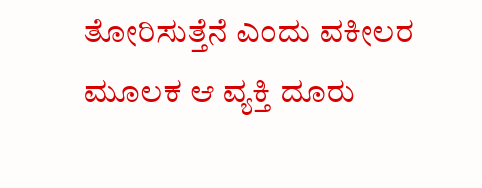ತೋರಿಸುತ್ತೆನೆ ಎಂದು ವಕೀಲರ ಮೂಲಕ ಆ ವ್ಯಕ್ತಿ ದೂರು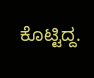ಕೊಟ್ಟಿದ್ದ.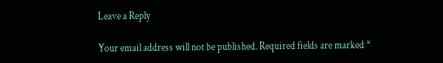Leave a Reply

Your email address will not be published. Required fields are marked *